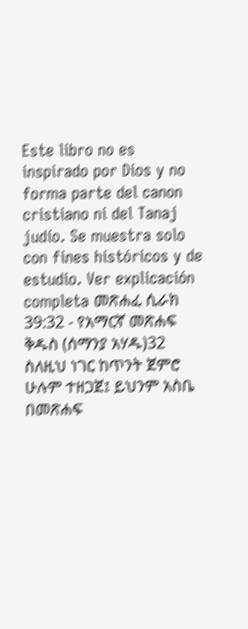Este libro no es inspirado por Dios y no forma parte del canon cristiano ni del Tanaj judío. Se muestra solo con fines históricos y de estudio. Ver explicación completa መጽሐፈ ሲራክ 39:32 - የአማርኛ መጽሐፍ ቅዱስ (ሰማንያ አሃዱ)32 ስለዚህ ነገር ከጥንት ጀምሮ ሁሉም ተዘጋጀ፤ ይህንም አስቤ በመጽሐፍ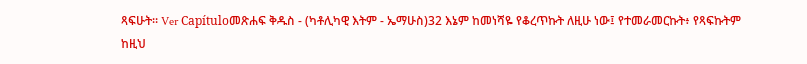ጻፍሁት። Ver Capítuloመጽሐፍ ቅዱስ - (ካቶሊካዊ እትም - ኤማሁስ)32 እኔም ከመነሻዬ የቆረጥኩት ለዚሁ ነው፤ የተመራመርኩት፥ የጻፍኩትም ከዚህ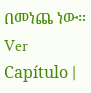በመነጨ ነው። Ver Capítulo |